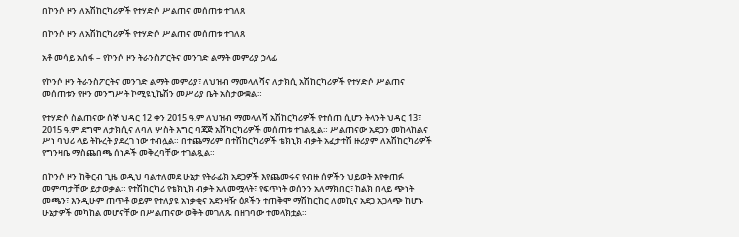በኮንሶ ዞን ለአሽከርካሪዎች የተሃድሶ ሥልጠና መሰጠቱ ተገለጸ

በኮንሶ ዞን ለአሽከርካሪዎች የተሃድሶ ሥልጠና መሰጠቱ ተገለጸ

አቶ መሳይ አሰፋ – የኮንሶ ዞን ትራንስፖርትና መንገድ ልማት መምሪያ ኃላፊ

የኮንሶ ዞን ትራንስፖርትና መንገድ ልማት መምሪያ፣ ለህዝብ ማመላለሻና ለታክሲ አሽከርካሪዎች የተሃድሶ ሥልጠና መሰጠቱን የዞን መንግሥት ኮሚዩኒኬሽን መሥሪያ ቤት አስታውቋል።

የተሃድሶ ስልጠናው ሰኞ ህዳር 12 ቀን 2015 ዓ.ም ለህዝብ ማመላለሻ አሽከርካሪዎች የተሰጠ ሲሆን ትላንት ህዳር 13፣ 2015 ዓ.ም ደግሞ ለታክሲና ለባለ ሦስት እግር ባጃጅ አሸካርካሪዎች መሰጠቱ ተገልጿል። ሥልጠናው አደጋን መከላከልና ሥነ ባህሪ ላይ ትኩረት ያደረገ ነው ተብሏል። በተጨማሪም በተሽከርካሪዎች ቴክኒክ ብቃት አፈታተሽ ዙሪያም ለአሽከርካሪዎች የግንዛቤ ማስጨበጫ ሰነዶች መቅረባቸው ተገልጿል።

በኮንሶ ዞን ከቅርብ ጊዜ ወዲህ ባልተለመደ ሁኔታ የትራፊክ አደጋዎች እየጨመሩና የብዙ ሰዎችን ህይወት እየቀጠፉ መምጣታቸው ይታወቃል። የተሽከርካሪ የቴክኒክ ብቃት አለመሟላት፣ የፍጥነት ወሰንን አለማክበር፣ ከልክ በላይ ጭነት መጫን፣ እንዲሁም ጠጥቶ ወይም የተለያዩ አነቃቂና አደንዛዥ ዕጾችን ተጠቅሞ ማሽከርከር ለመኪና አደጋ አጋላጭ ከሆኑ ሁኔታዎች መካከል መሆናቸው በሥልጠናው ወቅት መገለጹ በዘገባው ተመላክቷል።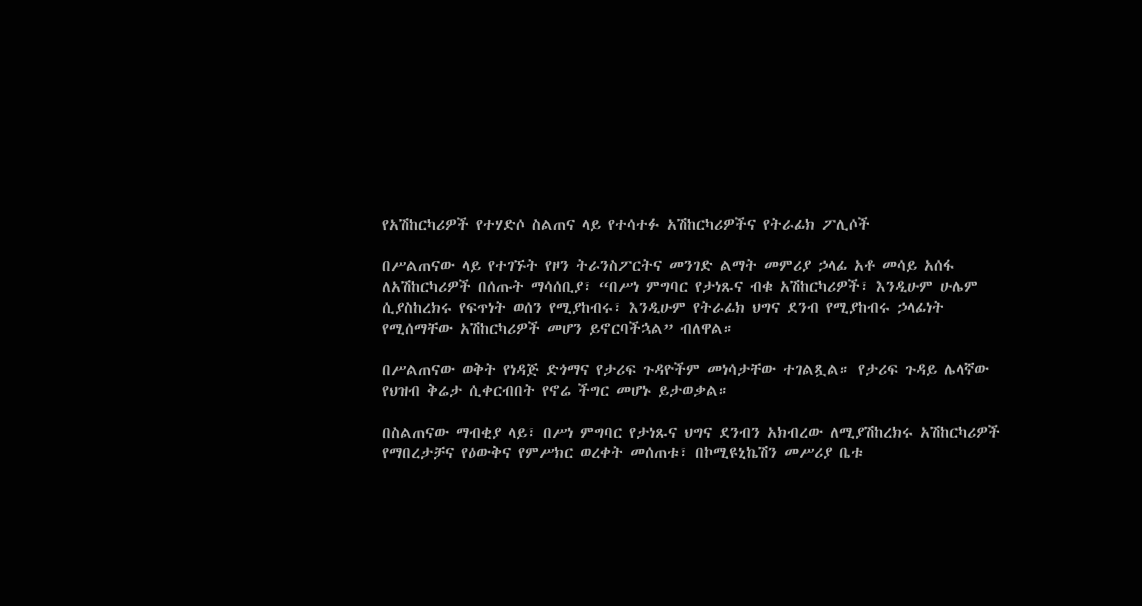የአሽከርካሪዎች የተሃድሶ ስልጠና ላይ የተሳተፉ አሽከርካሪዎችና የትራፊክ ፖሊሶች

በሥልጠናው ላይ የተገኙት የዞን ትራንስፖርትና መንገድ ልማት መምሪያ ኃላፊ አቶ መሳይ አሰፋ ለአሽከርካሪዎች በሰጡት ማሳሰቢያ፣ “በሥነ ምግባር የታነጹና ብቁ አሽከርካሪዎች፣ እንዲሁም ሁሌም ሲያስከረክሩ የፍጥነት ወሰን የሚያከብሩ፣ እንዲሁም የትራፊክ ህግና ደንብ የሚያከብሩ ኃላፊነት የሚሰማቸው አሽከርካሪዎች መሆን ይኖርባችኋል” ብለዋል።

በሥልጠናው ወቅት የነዳጅ ድጎማና የታሪፍ ጉዳዮችም መነሳታቸው ተገልጿል። የታሪፍ ጉዳይ ሌላኛው የህዝብ ቅሬታ ሲቀርብበት የኖሬ ችግር መሆኑ ይታወቃል።

በስልጠናው ማብቂያ ላይ፣ በሥነ ምግባር የታነጹና ህግና ደንብን አክብረው ለሚያሽከረክሩ አሽከርካሪዎች የማበረታቻና የዕውቅና የምሥክር ወረቀት መሰጠቱ፣ በኮሚዩኒኬሽን መሥሪያ ቤቱ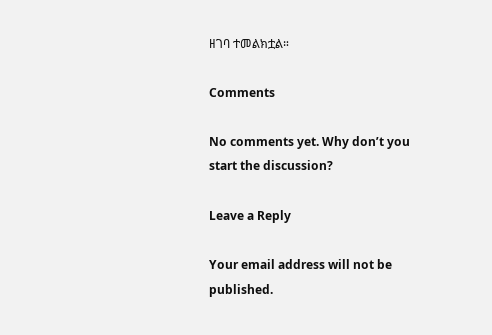ዘገባ ተመልክቷል።

Comments

No comments yet. Why don’t you start the discussion?

Leave a Reply

Your email address will not be published.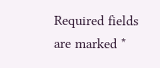Required fields are marked *